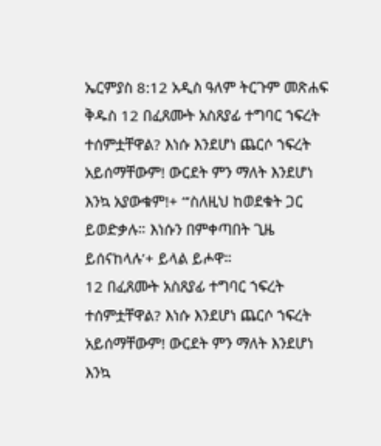ኤርምያስ 8:12 አዲስ ዓለም ትርጉም መጽሐፍ ቅዱስ 12 በፈጸሙት አስጸያፊ ተግባር ኀፍረት ተሰምቷቸዋል? እነሱ እንደሆነ ጨርሶ ኀፍረት አይሰማቸውም! ውርደት ምን ማለት እንደሆነ እንኳ አያውቁም!+ “‘ስለዚህ ከወደቁት ጋር ይወድቃሉ። እነሱን በምቀጣበት ጊዜ ይሰናከላሉ’+ ይላል ይሖዋ።
12 በፈጸሙት አስጸያፊ ተግባር ኀፍረት ተሰምቷቸዋል? እነሱ እንደሆነ ጨርሶ ኀፍረት አይሰማቸውም! ውርደት ምን ማለት እንደሆነ እንኳ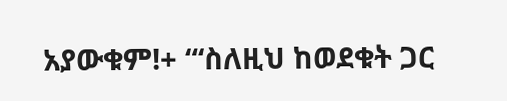አያውቁም!+ “‘ስለዚህ ከወደቁት ጋር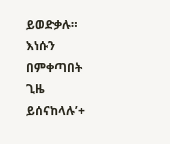ይወድቃሉ። እነሱን በምቀጣበት ጊዜ ይሰናከላሉ’+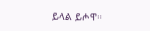ይላል ይሖዋ።